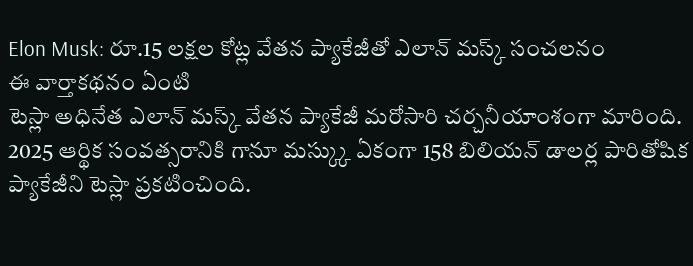Elon Musk: రూ.15 లక్షల కోట్ల వేతన ప్యాకేజీతో ఎలాన్ మస్క్ సంచలనం
ఈ వార్తాకథనం ఏంటి
టెస్లా అధినేత ఎలాన్ మస్క్ వేతన ప్యాకేజీ మరోసారి చర్చనీయాంశంగా మారింది. 2025 ఆర్థిక సంవత్సరానికి గానూ మస్క్కు ఏకంగా 158 బిలియన్ డాలర్ల పారితోషిక ప్యాకేజీని టెస్లా ప్రకటించింది.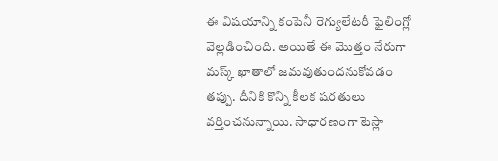ఈ విషయాన్ని కంపెనీ రెగ్యులేటరీ ఫైలింగ్లో వెల్లడించింది. అయితే ఈ మొత్తం నేరుగా మస్క్ ఖాతాలో జమవుతుందనుకోవడం తప్పు. దీనికి కొన్ని కీలక షరతులు వర్తించనున్నాయి. సాధారణంగా టెస్లా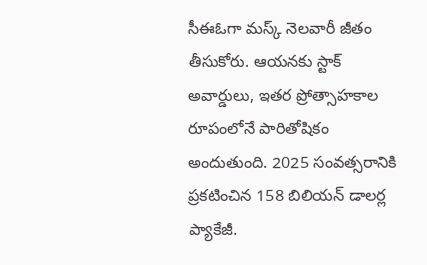సీఈఓగా మస్క్ నెలవారీ జీతం తీసుకోరు. ఆయనకు స్టాక్ అవార్డులు, ఇతర ప్రోత్సాహకాల రూపంలోనే పారితోషికం అందుతుంది. 2025 సంవత్సరానికి ప్రకటించిన 158 బిలియన్ డాలర్ల ప్యాకేజీ.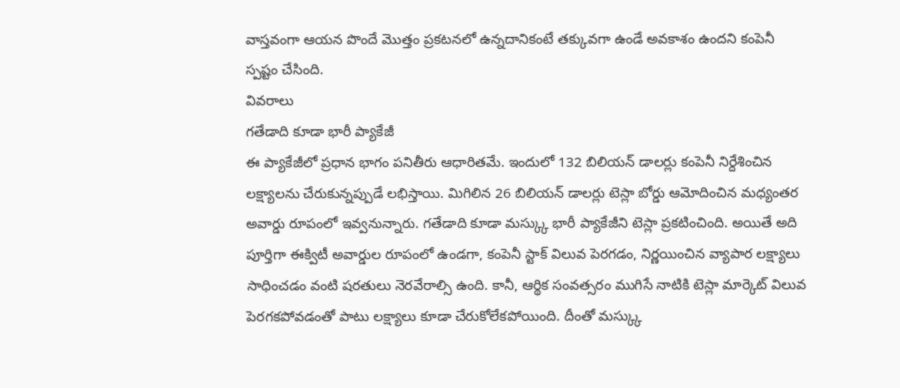వాస్తవంగా ఆయన పొందే మొత్తం ప్రకటనలో ఉన్నదానికంటే తక్కువగా ఉండే అవకాశం ఉందని కంపెనీ స్పష్టం చేసింది.
వివరాలు
గతేడాది కూడా భారీ ప్యాకేజీ
ఈ ప్యాకేజీలో ప్రధాన భాగం పనితీరు ఆధారితమే. ఇందులో 132 బిలియన్ డాలర్లు కంపెనీ నిర్దేశించిన లక్ష్యాలను చేరుకున్నప్పుడే లభిస్తాయి. మిగిలిన 26 బిలియన్ డాలర్లు టెస్లా బోర్డు ఆమోదించిన మధ్యంతర అవార్డు రూపంలో ఇవ్వనున్నారు. గతేడాది కూడా మస్క్కు భారీ ప్యాకేజీని టెస్లా ప్రకటించింది. అయితే అది పూర్తిగా ఈక్విటీ అవార్డుల రూపంలో ఉండగా, కంపెనీ స్టాక్ విలువ పెరగడం, నిర్ణయించిన వ్యాపార లక్ష్యాలు సాధించడం వంటి షరతులు నెరవేరాల్సి ఉంది. కానీ, ఆర్థిక సంవత్సరం ముగిసే నాటికి టెస్లా మార్కెట్ విలువ పెరగకపోవడంతో పాటు లక్ష్యాలు కూడా చేరుకోలేకపోయింది. దీంతో మస్క్కు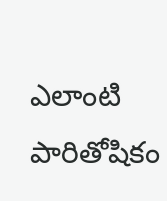ఎలాంటి పారితోషికం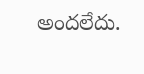అందలేదు.